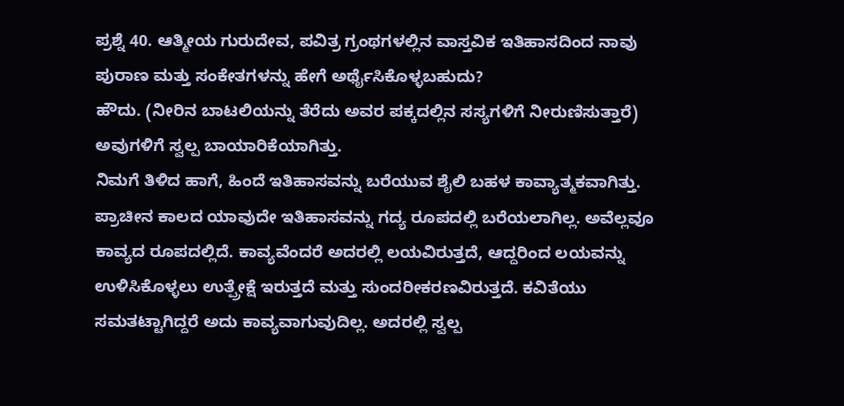ಪ್ರಶ್ನೆ 40. ಆತ್ಮೀಯ ಗುರುದೇವ, ಪವಿತ್ರ ಗ್ರಂಥಗಳಲ್ಲಿನ ವಾಸ್ತವಿಕ ಇತಿಹಾಸದಿಂದ ನಾವು ಪುರಾಣ ಮತ್ತು ಸಂಕೇತಗಳನ್ನು ಹೇಗೆ ಅರ್ಥೈಸಿಕೊಳ್ಳಬಹುದು?
ಹೌದು. (ನೀರಿನ ಬಾಟಲಿಯನ್ನು ತೆರೆದು ಅವರ ಪಕ್ಕದಲ್ಲಿನ ಸಸ್ಯಗಳಿಗೆ ನೀರುಣಿಸುತ್ತಾರೆ) ಅವುಗಳಿಗೆ ಸ್ವಲ್ಪ ಬಾಯಾರಿಕೆಯಾಗಿತ್ತು.
ನಿಮಗೆ ತಿಳಿದ ಹಾಗೆ, ಹಿಂದೆ ಇತಿಹಾಸವನ್ನು ಬರೆಯುವ ಶೈಲಿ ಬಹಳ ಕಾವ್ಯಾತ್ಮಕವಾಗಿತ್ತು. ಪ್ರಾಚೀನ ಕಾಲದ ಯಾವುದೇ ಇತಿಹಾಸವನ್ನು ಗದ್ಯ ರೂಪದಲ್ಲಿ ಬರೆಯಲಾಗಿಲ್ಲ. ಅವೆಲ್ಲವೂ ಕಾವ್ಯದ ರೂಪದಲ್ಲಿದೆ. ಕಾವ್ಯವೆಂದರೆ ಅದರಲ್ಲಿ ಲಯವಿರುತ್ತದೆ, ಆದ್ದರಿಂದ ಲಯವನ್ನು ಉಳಿಸಿಕೊಳ್ಳಲು ಉತ್ಪ್ರೇಕ್ಷೆ ಇರುತ್ತದೆ ಮತ್ತು ಸುಂದರೀಕರಣವಿರುತ್ತದೆ. ಕವಿತೆಯು ಸಮತಟ್ಟಾಗಿದ್ದರೆ ಅದು ಕಾವ್ಯವಾಗುವುದಿಲ್ಲ. ಅದರಲ್ಲಿ ಸ್ವಲ್ಪ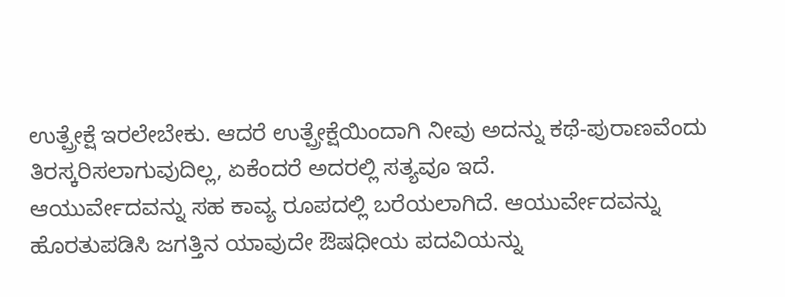ಉತ್ಪ್ರೇಕ್ಷೆ ಇರಲೇಬೇಕು. ಆದರೆ ಉತ್ಪ್ರೇಕ್ಷೆಯಿಂದಾಗಿ ನೀವು ಅದನ್ನು ಕಥೆ-ಪುರಾಣವೆಂದು ತಿರಸ್ಕರಿಸಲಾಗುವುದಿಲ್ಲ, ಏಕೆಂದರೆ ಅದರಲ್ಲಿ ಸತ್ಯವೂ ಇದೆ.
ಆಯುರ್ವೇದವನ್ನು ಸಹ ಕಾವ್ಯ ರೂಪದಲ್ಲಿ ಬರೆಯಲಾಗಿದೆ. ಆಯುರ್ವೇದವನ್ನು ಹೊರತುಪಡಿಸಿ ಜಗತ್ತಿನ ಯಾವುದೇ ಔಷಧೀಯ ಪದವಿಯನ್ನು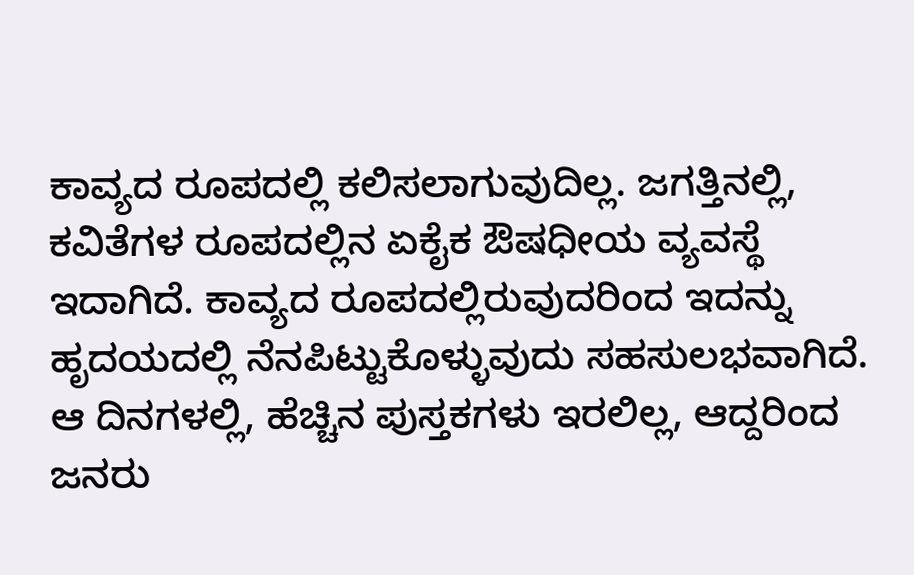ಕಾವ್ಯದ ರೂಪದಲ್ಲಿ ಕಲಿಸಲಾಗುವುದಿಲ್ಲ. ಜಗತ್ತಿನಲ್ಲಿ, ಕವಿತೆಗಳ ರೂಪದಲ್ಲಿನ ಏಕೈಕ ಔಷಧೀಯ ವ್ಯವಸ್ಥೆ ಇದಾಗಿದೆ. ಕಾವ್ಯದ ರೂಪದಲ್ಲಿರುವುದರಿಂದ ಇದನ್ನು ಹೃದಯದಲ್ಲಿ ನೆನಪಿಟ್ಟುಕೊಳ್ಳುವುದು ಸಹಸುಲಭವಾಗಿದೆ. ಆ ದಿನಗಳಲ್ಲಿ, ಹೆಚ್ಚಿನ ಪುಸ್ತಕಗಳು ಇರಲಿಲ್ಲ, ಆದ್ದರಿಂದ ಜನರು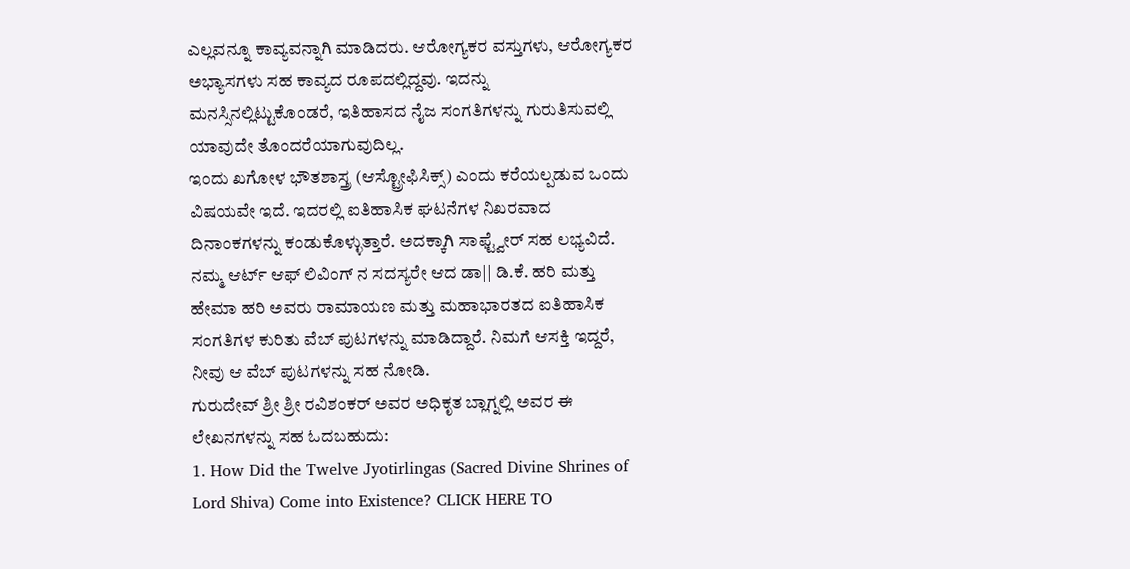ಎಲ್ಲವನ್ನೂ ಕಾವ್ಯವನ್ನಾಗಿ ಮಾಡಿದರು. ಆರೋಗ್ಯಕರ ವಸ್ತುಗಳು, ಆರೋಗ್ಯಕರ ಅಭ್ಯಾಸಗಳು ಸಹ ಕಾವ್ಯದ ರೂಪದಲ್ಲಿದ್ದವು. ಇದನ್ನು ಮನಸ್ಸಿನಲ್ಲಿಟ್ಟುಕೊಂಡರೆ, ಇತಿಹಾಸದ ನೈಜ ಸಂಗತಿಗಳನ್ನು ಗುರುತಿಸುವಲ್ಲಿ ಯಾವುದೇ ತೊಂದರೆಯಾಗುವುದಿಲ್ಲ.
ಇಂದು ಖಗೋಳ ಭೌತಶಾಸ್ತ್ರ (ಆಸ್ಟ್ರೋಫಿಸಿಕ್ಸ್) ಎಂದು ಕರೆಯಲ್ಪಡುವ ಒಂದು ವಿಷಯವೇ ಇದೆ. ಇದರಲ್ಲಿ ಐತಿಹಾಸಿಕ ಘಟನೆಗಳ ನಿಖರವಾದ ದಿನಾಂಕಗಳನ್ನು ಕಂಡುಕೊಳ್ಳುತ್ತಾರೆ. ಅದಕ್ಕಾಗಿ ಸಾಫ್ಟ್ವೇರ್ ಸಹ ಲಭ್ಯವಿದೆ. ನಮ್ಮ ಆರ್ಟ್ ಆಫ್ ಲಿವಿಂಗ್ ನ ಸದಸ್ಯರೇ ಆದ ಡಾ|| ಡಿ.ಕೆ. ಹರಿ ಮತ್ತು ಹೇಮಾ ಹರಿ ಅವರು ರಾಮಾಯಣ ಮತ್ತು ಮಹಾಭಾರತದ ಐತಿಹಾಸಿಕ ಸಂಗತಿಗಳ ಕುರಿತು ವೆಬ್ ಪುಟಗಳನ್ನು ಮಾಡಿದ್ದಾರೆ. ನಿಮಗೆ ಆಸಕ್ತಿ ಇದ್ದರೆ, ನೀವು ಆ ವೆಬ್ ಪುಟಗಳನ್ನು ಸಹ ನೋಡಿ.
ಗುರುದೇವ್ ಶ್ರೀ ಶ್ರೀ ರವಿಶಂಕರ್ ಅವರ ಅಧಿಕೃತ ಬ್ಲಾಗ್ನಲ್ಲಿ ಅವರ ಈ ಲೇಖನಗಳನ್ನು ಸಹ ಓದಬಹುದು:
1. How Did the Twelve Jyotirlingas (Sacred Divine Shrines of Lord Shiva) Come into Existence? CLICK HERE TO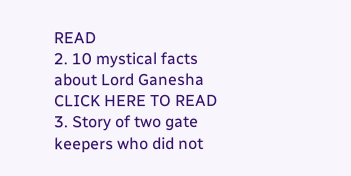READ
2. 10 mystical facts about Lord Ganesha CLICK HERE TO READ
3. Story of two gate keepers who did not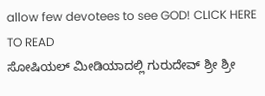allow few devotees to see GOD! CLICK HERE TO READ
ಸೋಷಿಯಲ್ ಮೀಡಿಯಾದಲ್ಲಿ ಗುರುದೇವ್ ಶ್ರೀ ಶ್ರೀ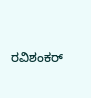ರವಿಶಂಕರ್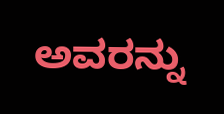ಅವರನ್ನು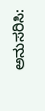ಅನುಸರಿಸಿ: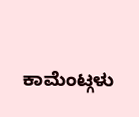ಕಾಮೆಂಟ್ಗಳು